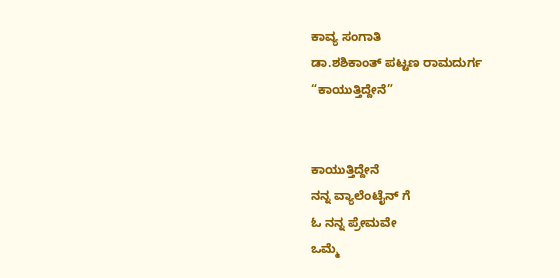ಕಾವ್ಯ ಸಂಗಾತಿ
ಡಾ.ಶಶಿಕಾಂತ್ ಪಟ್ಟಣ ರಾಮದುರ್ಗ
“ಕಾಯುತ್ತಿದ್ದೇನೆ”


ಕಾಯುತ್ತಿದ್ದೇನೆ
ನನ್ನ ವ್ಯಾಲೆಂಟೈನ್ ಗೆ
ಓ ನನ್ನ ಪ್ರೇಮವೇ
ಒಮ್ಮೆ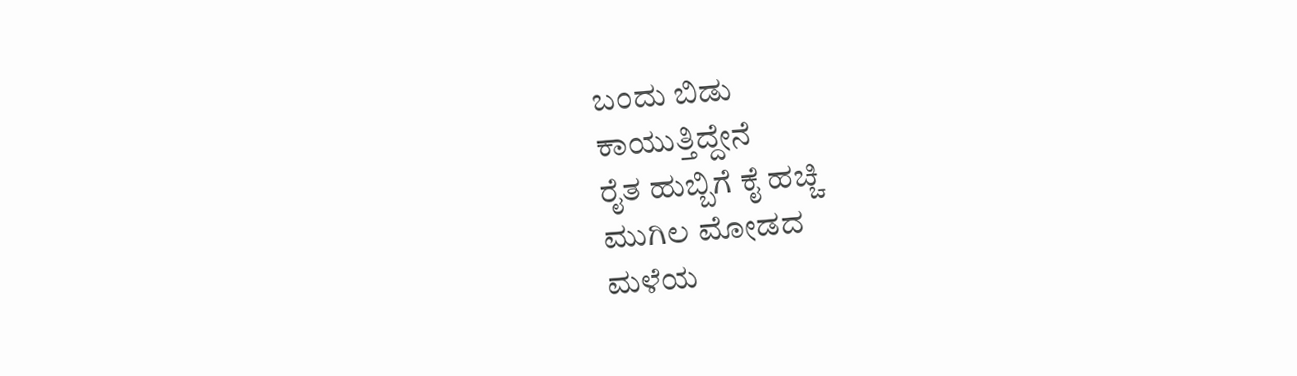ಬಂದು ಬಿಡು
ಕಾಯುತ್ತಿದ್ದೇನೆ
ರೈತ ಹುಬ್ಬಿಗೆ ಕೈ ಹಚ್ಚಿ
ಮುಗಿಲ ಮೋಡದ
ಮಳೆಯ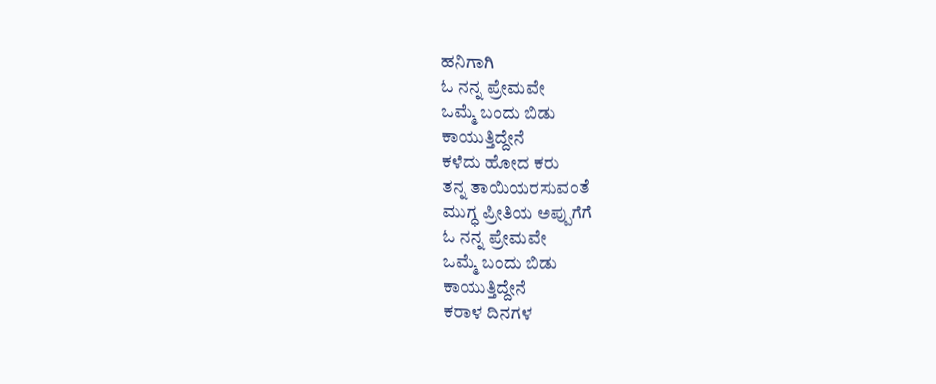ಹನಿಗಾಗಿ
ಓ ನನ್ನ ಪ್ರೇಮವೇ
ಒಮ್ಮೆ ಬಂದು ಬಿಡು
ಕಾಯುತ್ತಿದ್ದೇನೆ
ಕಳೆದು ಹೋದ ಕರು
ತನ್ನ ತಾಯಿಯರಸುವಂತೆ
ಮುಗ್ಧ ಪ್ರೀತಿಯ ಅಪ್ಪುಗೆಗೆ
ಓ ನನ್ನ ಪ್ರೇಮವೇ
ಒಮ್ಮೆ ಬಂದು ಬಿಡು
ಕಾಯುತ್ತಿದ್ದೇನೆ
ಕರಾಳ ದಿನಗಳ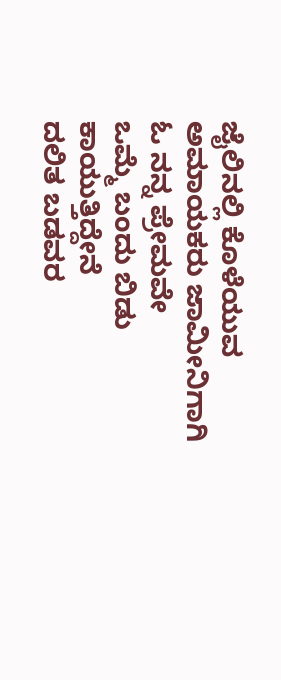ಜೈಲಿನಲ್ಲಿ ಕೊಳೆಯುವ
ಅಮಾಯಕರು ಜಾಮೀನಿಗಾಗಿ
ಓ ನನ್ನ ಪ್ರೇಮವೇ
ಒಮ್ಮೆ ಬಂದು ಬಿಡು
ಕಾಯುತ್ತಿದ್ದೇನೆ
ದಲಿತ ಬಡವರ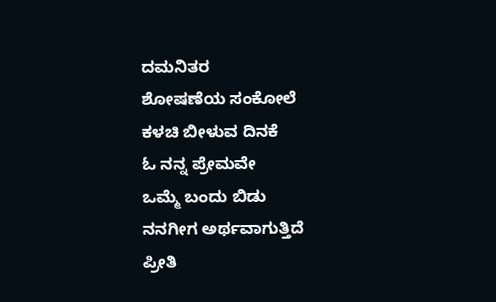ದಮನಿತರ
ಶೋಷಣೆಯ ಸಂಕೋಲೆ
ಕಳಚಿ ಬೀಳುವ ದಿನಕೆ
ಓ ನನ್ನ ಪ್ರೇಮವೇ
ಒಮ್ಮೆ ಬಂದು ಬಿಡು
ನನಗೀಗ ಅರ್ಥವಾಗುತ್ತಿದೆ
ಪ್ರೀತಿ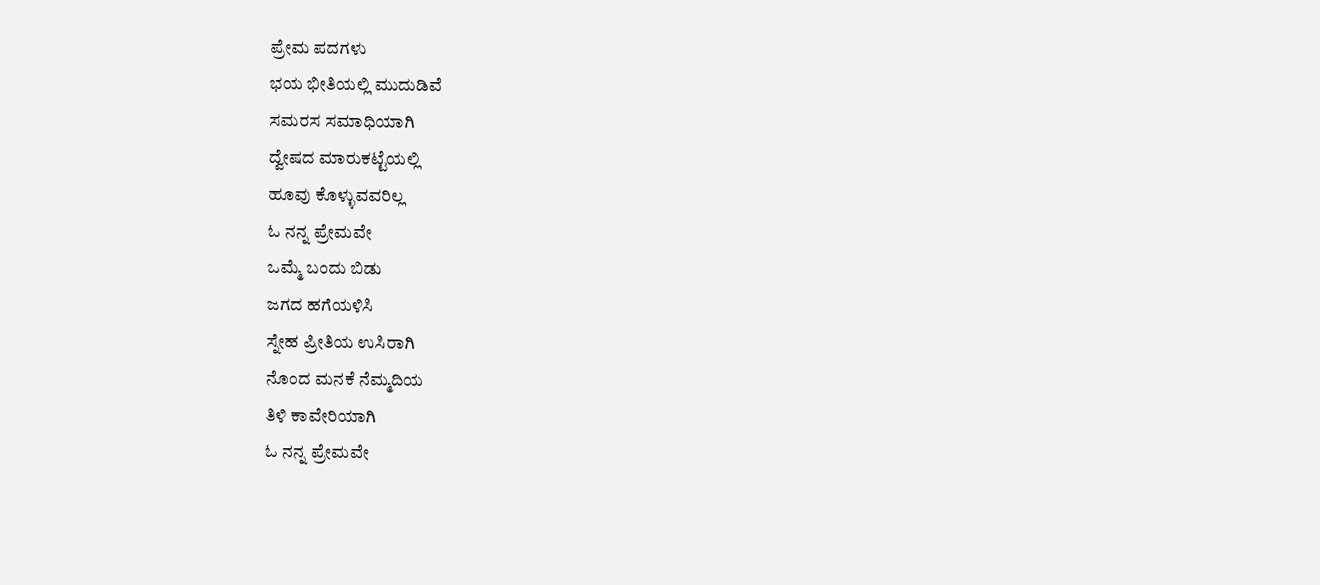ಪ್ರೇಮ ಪದಗಳು
ಭಯ ಭೀತಿಯಲ್ಲಿ ಮುದುಡಿವೆ
ಸಮರಸ ಸಮಾಧಿಯಾಗಿ
ದ್ವೇಷದ ಮಾರುಕಟ್ಟೆಯಲ್ಲಿ
ಹೂವು ಕೊಳ್ಳುವವರಿಲ್ಲ
ಓ ನನ್ನ ಪ್ರೇಮವೇ
ಒಮ್ಮೆ ಬಂದು ಬಿಡು
ಜಗದ ಹಗೆಯಳಿಸಿ
ಸ್ನೇಹ ಪ್ರೀತಿಯ ಉಸಿರಾಗಿ
ನೊಂದ ಮನಕೆ ನೆಮ್ಮದಿಯ
ತಿಳಿ ಕಾವೇರಿಯಾಗಿ
ಓ ನನ್ನ ಪ್ರೇಮವೇ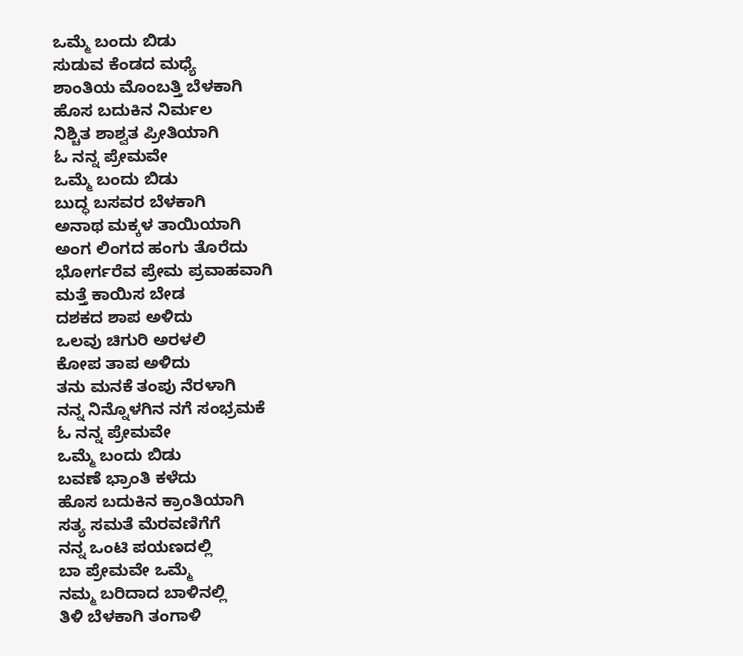ಒಮ್ಮೆ ಬಂದು ಬಿಡು
ಸುಡುವ ಕೆಂಡದ ಮಧ್ಯೆ
ಶಾಂತಿಯ ಮೊಂಬತ್ತಿ ಬೆಳಕಾಗಿ
ಹೊಸ ಬದುಕಿನ ನಿರ್ಮಲ
ನಿಶ್ಚಿತ ಶಾಶ್ವತ ಪ್ರೀತಿಯಾಗಿ
ಓ ನನ್ನ ಪ್ರೇಮವೇ
ಒಮ್ಮೆ ಬಂದು ಬಿಡು
ಬುದ್ಧ ಬಸವರ ಬೆಳಕಾಗಿ
ಅನಾಥ ಮಕ್ಕಳ ತಾಯಿಯಾಗಿ
ಅಂಗ ಲಿಂಗದ ಹಂಗು ತೊರೆದು
ಭೋರ್ಗರೆವ ಪ್ರೇಮ ಪ್ರವಾಹವಾಗಿ
ಮತ್ತೆ ಕಾಯಿಸ ಬೇಡ
ದಶಕದ ಶಾಪ ಅಳಿದು
ಒಲವು ಚಿಗುರಿ ಅರಳಲಿ
ಕೋಪ ತಾಪ ಅಳಿದು
ತನು ಮನಕೆ ತಂಪು ನೆರಳಾಗಿ
ನನ್ನ ನಿನ್ನೊಳಗಿನ ನಗೆ ಸಂಭ್ರಮಕೆ
ಓ ನನ್ನ ಪ್ರೇಮವೇ
ಒಮ್ಮೆ ಬಂದು ಬಿಡು
ಬವಣೆ ಭ್ರಾಂತಿ ಕಳೆದು
ಹೊಸ ಬದುಕಿನ ಕ್ರಾಂತಿಯಾಗಿ
ಸತ್ಯ ಸಮತೆ ಮೆರವಣಿಗೆಗೆ
ನನ್ನ ಒಂಟಿ ಪಯಣದಲ್ಲಿ
ಬಾ ಪ್ರೇಮವೇ ಒಮ್ಮೆ
ನಮ್ಮ ಬರಿದಾದ ಬಾಳಿನಲ್ಲಿ
ತಿಳಿ ಬೆಳಕಾಗಿ ತಂಗಾಳಿ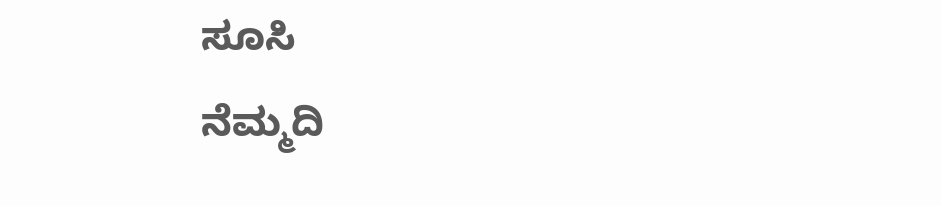ಸೂಸಿ
ನೆಮ್ಮದಿ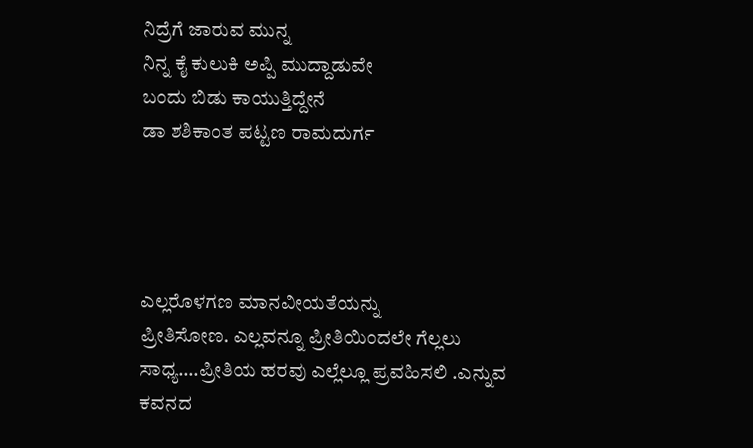ನಿದ್ರೆಗೆ ಜಾರುವ ಮುನ್ನ
ನಿನ್ನ ಕೈ ಕುಲುಕಿ ಅಪ್ಪಿ ಮುದ್ದಾಡುವೇ
ಬಂದು ಬಿಡು ಕಾಯುತ್ತಿದ್ದೇನೆ
ಡಾ ಶಶಿಕಾಂತ ಪಟ್ಟಣ ರಾಮದುರ್ಗ




ಎಲ್ಲರೊಳಗಣ ಮಾನವೀಯತೆಯನ್ನು
ಪ್ರೀತಿಸೋಣ. ಎಲ್ಲವನ್ನೂ ಪ್ರೀತಿಯಿಂದಲೇ ಗೆಲ್ಲಲು ಸಾಧ್ಯ….ಪ್ರೀತಿಯ ಹರವು ಎಲ್ಲೆಲ್ಲೂ ಪ್ರವಹಿಸಲಿ .ಎನ್ನುವ ಕವನದ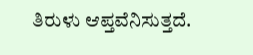ತಿರುಳು ಆಪ್ತವೆನಿಸುತ್ತದೆ.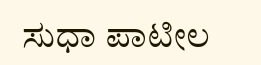ಸುಧಾ ಪಾಟೀಲ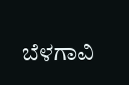ಬೆಳಗಾವಿ